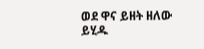ወደ ዋና ይዘት ዘለው ይሂዱ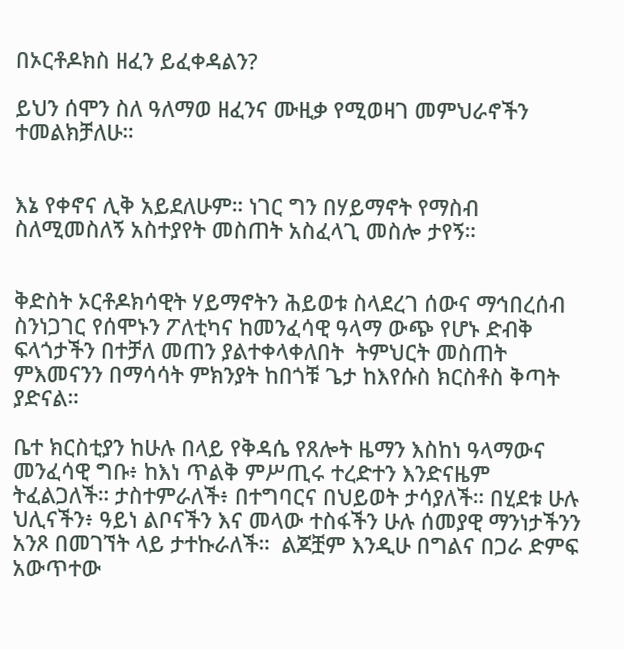በኦርቶዶክስ ዘፈን ይፈቀዳልን?

ይህን ሰሞን ስለ ዓለማወ ዘፈንና ሙዚቃ የሚወዛገ መምህራኖችን ተመልክቻለሁ።


እኔ የቀኖና ሊቅ አይደለሁም። ነገር ግን በሃይማኖት የማስብ ስለሚመስለኝ አስተያየት መስጠት አስፈላጊ መስሎ ታየኝ።


ቅድስት ኦርቶዶክሳዊት ሃይማኖትን ሕይወቱ ስላደረገ ሰውና ማኅበረሰብ ስንነጋገር የሰሞኑን ፖለቲካና ከመንፈሳዊ ዓላማ ውጭ የሆኑ ድብቅ ፍላጎታችን በተቻለ መጠን ያልተቀላቀለበት  ትምህርት መስጠት ምእመናንን በማሳሳት ምክንያት ከበጎቹ ጌታ ከእየሱስ ክርስቶስ ቅጣት ያድናል።

ቤተ ክርስቲያን ከሁሉ በላይ የቅዳሴ የጸሎት ዜማን እስከነ ዓላማውና መንፈሳዊ ግቡ፥ ከእነ ጥልቅ ምሥጢሩ ተረድተን እንድናዜም ትፈልጋለች። ታስተምራለች፥ በተግባርና በህይወት ታሳያለች። በሂደቱ ሁሉ ህሊናችን፥ ዓይነ ልቦናችን እና መላው ተስፋችን ሁሉ ሰመያዊ ማንነታችንን አንጾ በመገኘት ላይ ታተኩራለች።  ልጆቿም እንዲሁ በግልና በጋራ ድምፍ አውጥተው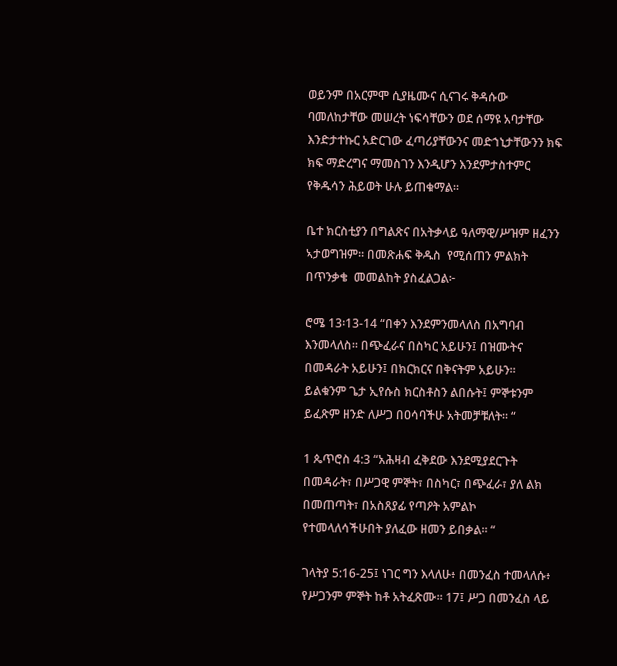ወይንም በአርምሞ ሲያዜሙና ሲናገሩ ቅዳሱው ባመለከታቸው መሠረት ነፍሳቸውን ወደ ሰማዩ አባታቸው እንድታተኩር አድርገው ፈጣሪያቸውንና መድኀኒታቸውንን ክፍ ክፍ ማድረግና ማመስገን እንዲሆን እንደምታስተምር የቅዱሳን ሕይወት ሁሉ ይጠቁማል።

ቤተ ክርስቲያን በግልጽና በአትቃላይ ዓለማዊ/ሥዝም ዘፈንን ኣታወግዝም። በመጽሐፍ ቅዱስ  የሚሰጠን ምልክት በጥንቃቄ  መመልከት ያስፈልጋል፦

ሮሜ 13፡13-14 “በቀን እንደምንመላለስ በአግባብ እንመላለስ። በጭፈራና በስካር አይሁን፤ በዝሙትና በመዳራት አይሁን፤ በክርክርና በቅናትም አይሁን።  ይልቁንም ጌታ ኢየሱስ ክርስቶስን ልበሱት፤ ምኞቱንም ይፈጽም ዘንድ ለሥጋ በዐሳባችሁ አትመቻቹለት። “

1 ጴጥሮስ 4:3 “አሕዛብ ፈቅደው እንደሚያደርጉት በመዳራት፣ በሥጋዊ ምኞት፣ በስካር፣ በጭፈራ፣ ያለ ልክ በመጠጣት፣ በአስጸያፊ የጣዖት አምልኮ የተመላለሳችሁበት ያለፈው ዘመን ይበቃል። “

ገላትያ 5:16-25፤ ነገር ግን እላለሁ፥ በመንፈስ ተመላለሱ፥ የሥጋንም ምኞት ከቶ አትፈጽሙ። 17፤ ሥጋ በመንፈስ ላይ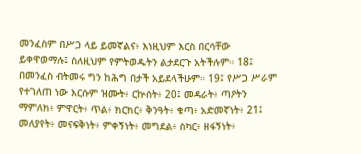መንፈስም በሥጋ ላይ ይመኛልና፥ እነዚህም እርስ በርሳቸው ይቀዋወማሉ፤ ስለዚህም የምትወዱትን ልታደርጉ አትችሉም። 18፤ በመንፈስ ብትመሩ ግን ከሕግ በታች አይደላችሁም። 19፤ የሥጋ ሥራም የተገለጠ ነው እርሱም ዝሙት፥ ርኵሰት፥ 20፤ መዳራት፥ ጣዖትን ማምለክ፥ ምዋርት፥ ጥል፥ ክርክር፥ ቅንዓት፥ ቁጣ፥ አድመኛነት፥ 21፤ መለያየት፥ መናፍቅነት፥ ምቀኝነት፥ መግደል፥ ስካር፥ ዘፋኝነት፥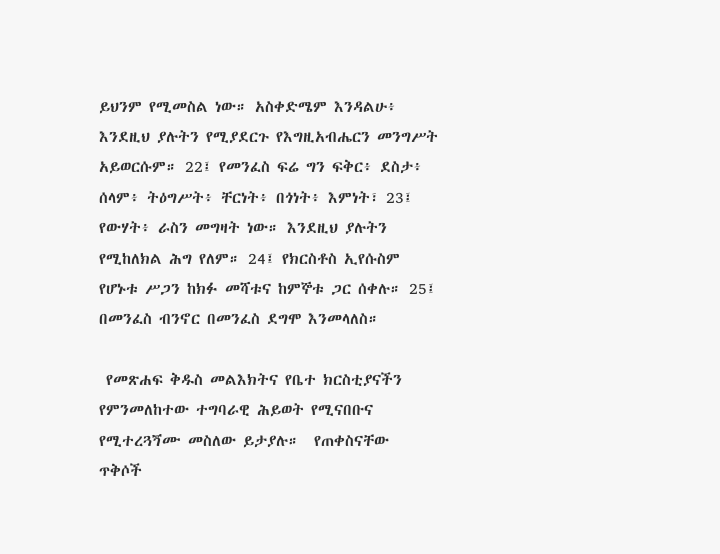ይህንም የሚመስል ነው። አስቀድሜም እንዳልሁ፥ እንደዚህ ያሉትን የሚያደርጉ የእግዚአብሔርን መንግሥት አይወርሱም። 22፤ የመንፈስ ፍሬ ግን ፍቅር፥ ደስታ፥ ሰላም፥ ትዕግሥት፥ ቸርነት፥ በጎነት፥ እምነት፣ 23፤ የውሃት፥ ራስን መግዛት ነው። እንደዚህ ያሉትን የሚከለክል ሕግ የለም። 24፤ የክርስቶስ ኢየሱስም የሆኑቱ ሥጋን ከክፉ መሻቱና ከምኞቱ ጋር ሰቀሉ። 25፤ በመንፈስ ብንኖር በመንፈስ ደግሞ እንመላለስ።

 የመጽሐፍ ቅዱስ መልእክትና የቤተ ክርስቲያናችን የምንመለከተው ተግባራዊ ሕይወት የሚናበቡና የሚተረጓጞሙ መስለው ይታያሉ።  የጠቀስናቸው ጥቅሶች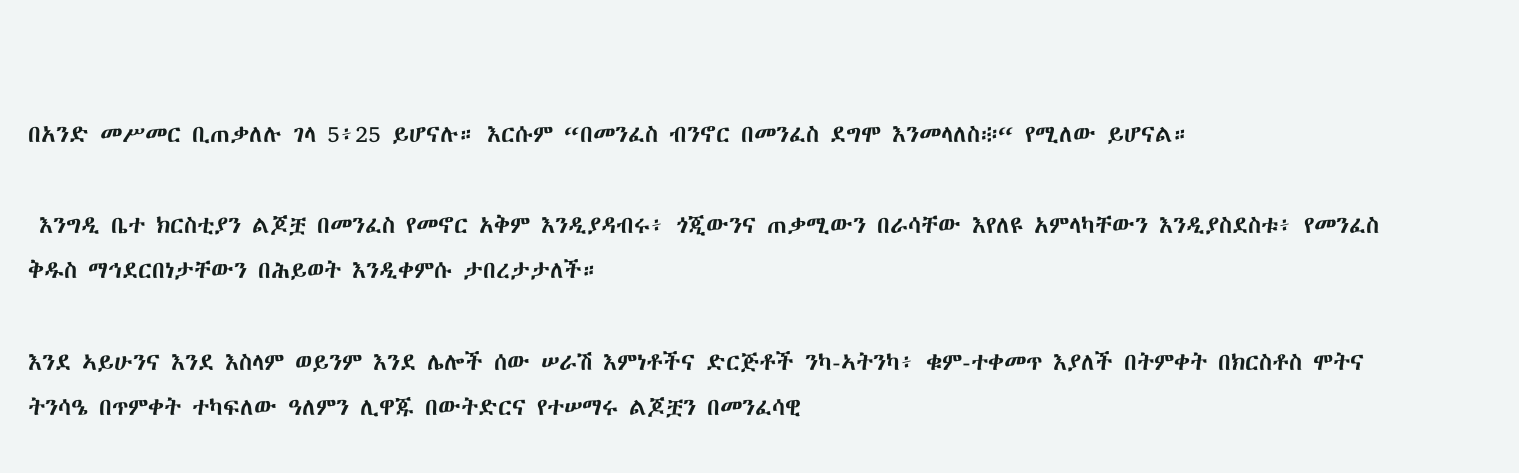በአንድ መሥመር ቢጠቃለሉ ገላ 5፥25 ይሆናሉ። እርሱም “በመንፈስ ብንኖር በመንፈስ ደግሞ እንመላለስ፨“ የሚለው ይሆናል።

 እንግዲ ቤተ ክርስቲያን ልጆቿ በመንፈስ የመኖር አቅም እንዲያዳብሩ፥ ጎጂውንና ጠቃሚውን በራሳቸው እየለዩ አምላካቸውን እንዲያስደስቱ፥ የመንፈስ ቅዱስ ማኅደርበነታቸውን በሕይወት እንዲቀምሱ ታበረታታለች።

እንደ ኣይሁንና እንደ እስላም ወይንም እንደ ሌሎች ሰው ሠራሽ እምነቶችና ድርጅቶች ንካ-ኣትንካ፥ ቁም-ተቀመጥ እያለች በትምቀት በክርስቶስ ሞትና ትንሳዔ በጥምቀት ተካፍለው ዓለምን ሊዋጁ በውትድርና የተሠማሩ ልጆቿን በመንፈሳዊ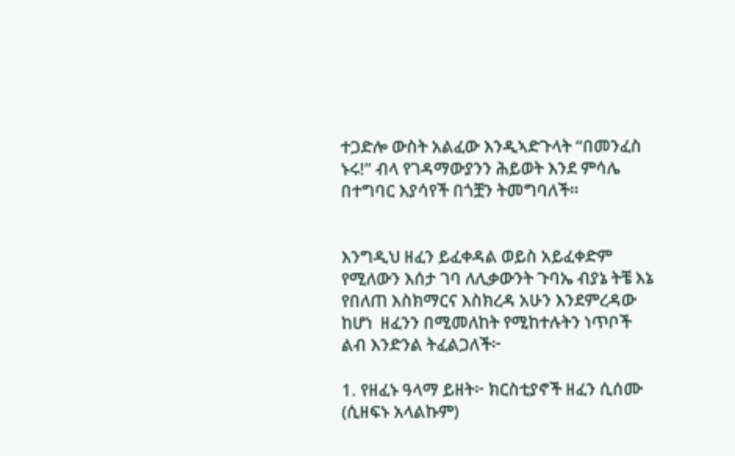ተጋድሎ ውስት አልፈው እንዲኣድጉላት “በመንፈስ ኑሩ!” ብላ የገዳማውያንን ሕይወት እንደ ምሳሌ በተግባር እያሳየች በጎቿን ትመግባለች።


እንግዲህ ዘፈን ይፈቀዳል ወይስ አይፈቀድም የሚለውን እሰታ ገባ ለሊቃውንት ጉባኤ ብያኔ ትቼ እኔ የበለጠ እስክማርና እስክረዳ አሁን እንደምረዳው ከሆነ  ዘፈንን በሚመለከት የሚከተሉትን ነጥቦች ልብ እንድንል ትፈልጋለች፦

1. የዘፈኑ ዓላማ ይዘት፦ ክርስቲያኖች ዘፈን ሲሰሙ (ሲዘፍኑ አላልኩም)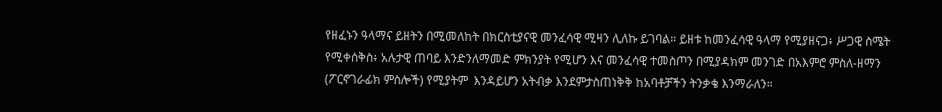የዘፈኑን ዓላማና ይዘትን በሚመለከት በክርስቲያናዊ መንፈሳዊ ሚዛን ሊለኩ ይገባል። ይዘቱ ከመንፈሳዊ ዓላማ የሚያዘናጋ፥ ሥጋዊ ስሜት የሚቀሰቅስ፥ አሉታዊ ጠባይ እንድንለማመድ ምክንያት የሚሆን እና መንፈሳዊ ተመስጦን በሚያዳክም መንገድ በአእምሮ ምስለ-ዘማን  (ፖርኖገራፊክ ምስሎች) የሚያትም  እንዳይሆን አትብቃ እንደምታስጠነቅቅ ከአባቶቻችን ትንቃቄ እንማራለን።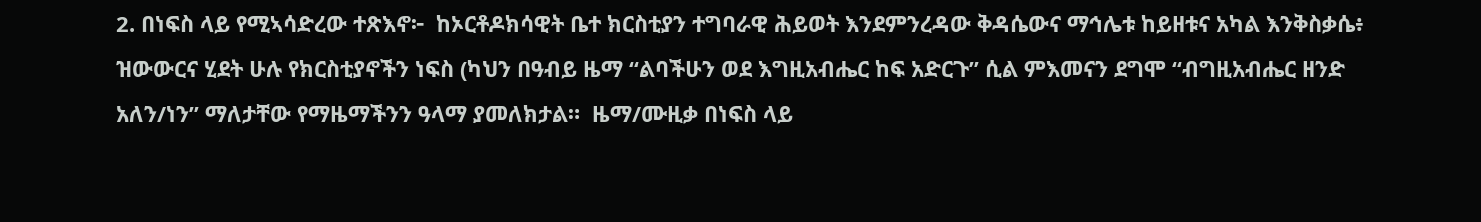2. በነፍስ ላይ የሚኣሳድረው ተጽእኖ፦  ከኦርቶዶክሳዊት ቤተ ክርስቲያን ተግባራዊ ሕይወት እንደምንረዳው ቅዳሴውና ማኅሌቱ ከይዘቱና አካል እንቅስቃሴ፥ ዝውውርና ሂደት ሁሉ የክርስቲያኖችን ነፍስ (ካህን በዓብይ ዜማ “ልባችሁን ወደ እግዚአብሔር ከፍ አድርጉ” ሲል ምእመናን ደግሞ “ብግዚአብሔር ዘንድ አለን/ነን” ማለታቸው የማዜማችንን ዓላማ ያመለክታል።  ዜማ/ሙዚቃ በነፍስ ላይ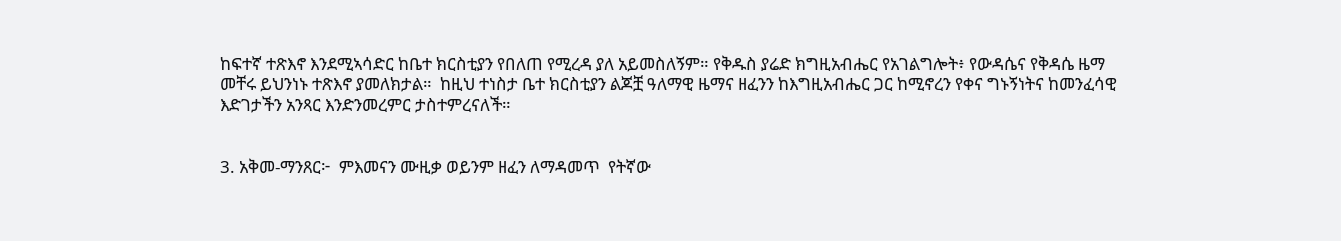ከፍተኛ ተጽእኖ እንደሚኣሳድር ከቤተ ክርስቲያን የበለጠ የሚረዳ ያለ አይመስለኝም። የቅዱስ ያሬድ ክግዚአብሔር የአገልግሎት፥ የውዳሴና የቅዳሴ ዜማ መቸሩ ይህንነኑ ተጽእኖ ያመለክታል።  ከዚህ ተነስታ ቤተ ክርስቲያን ልጆቿ ዓለማዊ ዜማና ዘፈንን ከእግዚአብሔር ጋር ከሚኖረን የቀና ግኑኝነትና ከመንፈሳዊ እድገታችን አንጻር እንድንመረምር ታስተምረናለች።


3. አቅመ-ማንጸር፦  ምእመናን ሙዚቃ ወይንም ዘፈን ለማዳመጥ  የትኛው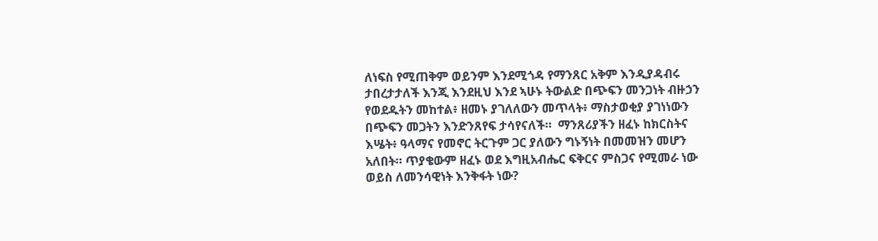ለነፍስ የሚጠቅም ወይንም እንደሚጎዳ የማንጸር አቅም እንዲያዳብሩ ታበረታታለች እንጂ እንደዚህ እንደ ኣሁኑ ትውልድ በጭፍን መንጋነት ብዙኃን የወደዱትን መከተል፥ ዘመኑ ያገለለውን መጥላት፥ ማስታወቂያ ያገነነውን በጭፍን መጋትን እንድንጸየፍ ታሳየናለች።  ማንጸሪያችን ዘፈኑ ከክርስትና እሤት፥ ዓላማና የመኖር ትርጉም ጋር ያለውን ግኑኝነት በመመዝን መሆን አለበት። ጥያቄውም ዘፈኑ ወደ እግዚአብሔር ፍቅርና ምስጋና የሚመራ ነው ወይስ ለመንሳዊነት እንቅፋት ነው?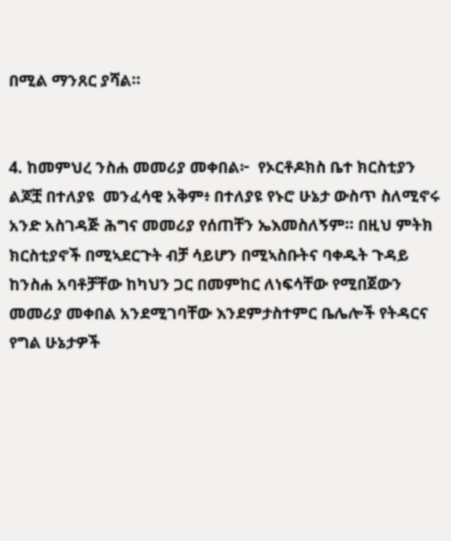በሚል ማንጸር ያሻል።


4. ከመምህረ ንስሐ መመሪያ መቀበል፦  የኦርቶዶክስ ቤተ ክርስቲያን ልጆቿ በተለያዩ  መንፈሳዊ አቅም፥ በተለያዩ የኑሮ ሁኔታ ውስጥ ስለሚኖሩ አንድ አስገዳጅ ሕግና መመሪያ የሰጠቸን ኤእመስለኝም። በዚህ ምትክ ክርስቲያኖች በሚኣደርጉት ብቻ ሳይሆን በሚኣስቡትና ባቀዱት ጉዳይ ከንስሐ አባቶቻቸው ከካህን ጋር በመምከር ለነፍሳቸው የሚበጀውን መመሪያ መቀበል አንደሚገባቸው እንደምታስተምር ቤሌሎች የትዳርና የግል ሁኔታዎች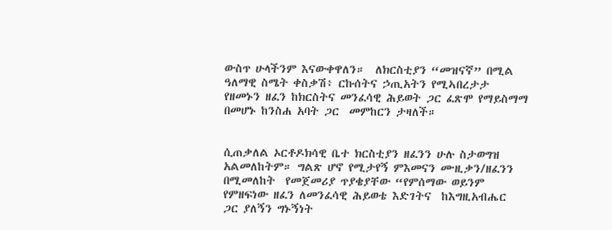ውስጥ ሁላችንም እናውቀዋለን።  ለክርስቲያን “መዝናኛ” በሚል ዓለማዊ ስሜት ቀስቃሽ፥ ርኩሰትና ኃጢአትን የሚኣበረታታ የዘመኑን ዘፈን ከክርስትና መንፈሳዊ ሕይወት ጋር ፈጽሞ የማይስማማ በመሆኑ ከንስሐ አባት ጋር  መምከርን ታዛለች።


ሲጠቃለል ኦርቶዶክሳዊ ቤተ ክርስቲያን ዘፈንን ሁሉ ስታወግዝ አልመለከትም። ግልጽ ሆኖ የሚታየኝ ምእመናን ሙዚቃን/ዘፈንን በሚመለከት  የመጀመሪያ ጥያቄያቸው “የምሰማው ወይንም የምዘፍነው ዘፈን ለመንፈሳዊ ሕይወቴ እድገትና  ከእግዚአብሔር  ጋር ያለኝን ግኑኝነት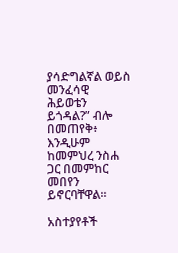ያሳድግልኛል ወይስ መንፈሳዊ ሕይወቴን ይጎዳል?” ብሎ በመጠየቅ፥ እንዲሁም ከመምህረ ንስሐ ጋር በመምከር መበየን ይኖርባቸዋል።

አስተያየቶች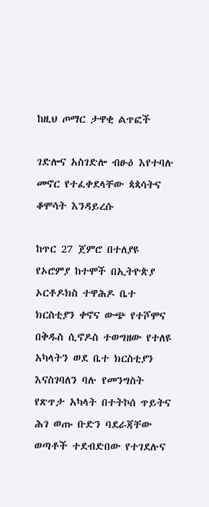ከዚህ ጦማር ታዋቂ ልጥፎች

ገድሎና አስገድሎ ብፁዕ እየተባሉ መኖር የተፈቀደላቸው ጳጳሳትና ቆሞሳት እንዳይረሱ

ከጥር 27 ጀምሮ በተለያዩ የኦሮምያ ከተሞች በኢትዮጵያ ኦርቶዶክስ ተዋሕዶ ቤተ ክርስቲያን ቀኖና ውጭ የተሾሞና በቅዱስ ሲኖዶስ ተወግዘው የተለዩ አካላትን ወደ ቤተ ክርስቲያን እናስገባለን ባሉ የመንግስት የጽጥታ አካላት በተትኮሰ ጥይትና ሕገ ወጡ ቡድን ባደራጃቸው ወጣቶች ተደብድበው የተገደሉና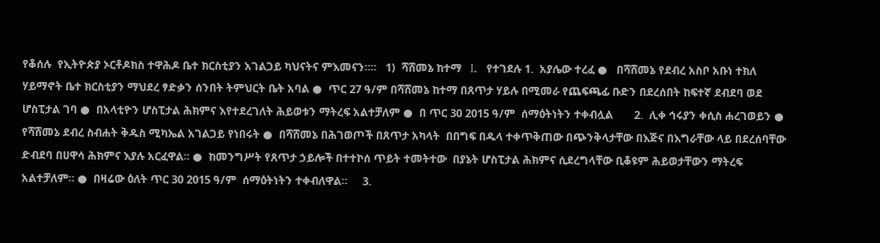የቆሰሉ  የኢትዮጵያ ኦርቶዶክስ ተዋሕዶ ቤተ ክርስቲያን አገልጋይ ካህናትና ምእመናን።።   1)  ሻሸመኔ ከተማ   I.   የተገደሉ 1.  አያሌው ተረፈ ●   በሻሸመኔ የደብረ አስቦ አቡነ ተክለ ሃይማኖት ቤተ ክርስቲያን ማህደረ ፃድቃን ሰንበት ትምህርት ቤት አባል ●  ጥር 27 ዓ/ም በሻሸመኔ ከተማ በጸጥታ ሃይሉ በሚመራ የጨፍጫፊ ቡድን በደረሰበት ከፍተኛ ደብደባ ወደ ሆስፒታል ገባ ●  በአላቲዮን ሆስፒታል ሕክምና እየተደረገለት ሕይወቱን ማትረፍ አልተቻለም ●  በ ጥር 30 2015 ዓ/ም  ሰማዕትነትን ተቀብሏል       2.  ሊቀ ኅሩያን ቀሲስ ሐረገወይን ●  የሻሸመኔ ደብረ ስብሐት ቅዱስ ሚካኤል አገልጋይ የነበሩት ●  በሻሸመኔ በሕገወጦች በጸጥታ አካላት  በበግፍ በዱላ ተቀጥቅጠው በጭንቅላታቸው በእጅና በእግራቸው ላይ በደረሰባቸው ድብደባ በሀዋሳ ሕክምና እያሉ አርፈዋል። ●  ከመንግሥት የጸጥታ ኃይሎች በተተኮሰ ጥይት ተመትተው  በያኔት ሆስፒታል ሕክምና ሲደረግላቸው ቢቆዩም ሕይወታቸውን ማትረፍ አልተቻለም። ●  በዛሬው ዕለት ጥር 30 2015 ዓ/ም  ሰማዕትነትን ተቀብለዋል።     3.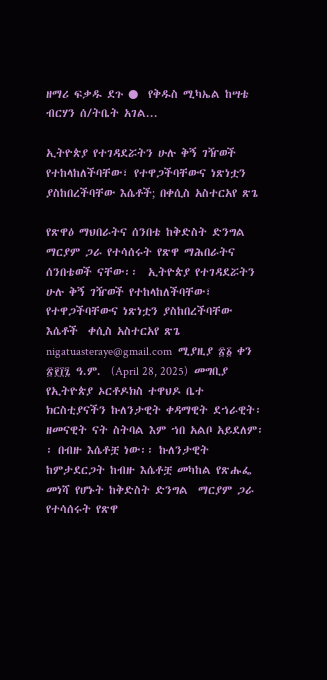ዘማሪ ፍቃዱ ደጉ ●  የቅዱስ ሚካኤል ከሣቴ ብርሃን ሰ/ትቤት አገል...

ኢትዮጵያ የተገዳደሯትን ሁሉ ቅኝ ገዥወች የተከላከለችባቸው፣ የተዋጋችባቸውና ነጽነቷን ያስከበረችባቸው እሴቶች; በቀሲስ አስተርአየ ጽጌ

የጽዋዕ ማህበራትና ሰንበቴ ከቅድስት ድንግል ማርያም ጋራ የተሳሰሩት የጽዋ ማሕበራትና ሰንበቴወች ናቸው፡፡  ኢትዮጵያ የተገዳደሯትን ሁሉ ቅኝ ገዥወች የተከላከለችባቸው፣ የተዋጋችባቸውና ነጽነቷን ያስከበረችባቸው እሴቶች  ቀሲስ አስተርአየ ጽጌ  nigatuasteraye@gmail.com  ሚያዚያ ፳፩ ቀን ፳፻፲፯ ዓ.ም.  (April 28, 2025)  መግቢያ  የኢትዮጵያ ኦርቶዶክስ ተዋህዶ ቤተ ክርስቲያናችን ኩለንታዊት ቀዳማዊት ደኀራዊት፡ ዘመናዊት ናት ስትባል እም ኀበ አልቦ አይደለም፡፡ በብዙ እሴቶቿ ነው፡፡ ኩለንታዊት ከምታደርጋት ከብዙ እሴቶቿ መካከል የጽሑፌ መነሻ የሆኑት ከቅድስት ድንግል  ማርያም ጋራ የተሳሰሩት የጽዋ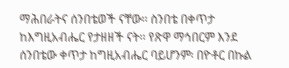ማሕበራትና ሰንበቴወች ናቸው፡፡ ስንበቴ በቀጥታ ከእግዚአብሔር የታዘዘች ናት፡፡ የጽዋ ማኅበርም እንደ ሰንበቴው ቀጥታ ከግዚአብሔር ባይሆንም፡ በዮቶር በኩል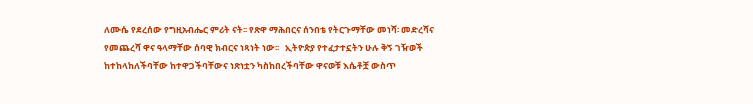ለሙሴ የደረሰው የግዚአብሔር ምሪት ናት፡፡ የጽዋ ማሕበርና ሰንበቴ የትርጉማቸው መነሻ፡ መድረሻና የመጨረሻ ዋና ዓላማቸው ሰባዊ ክብርና ነጻነት ነው፡፡   ኢትዮጵያ የተፈታተኗትን ሁሉ ቅኝ ገዥወች ከተከላከለችባቸው ከተዋጋችባቸውና ነጽነቷን ካስከበረችባቸው ዋናወቹ እሴቶቿ ውስጥ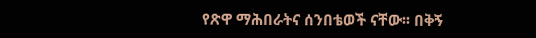የጽዋ ማሕበራትና ሰንበቴወች ናቸው፡፡ በቅኝ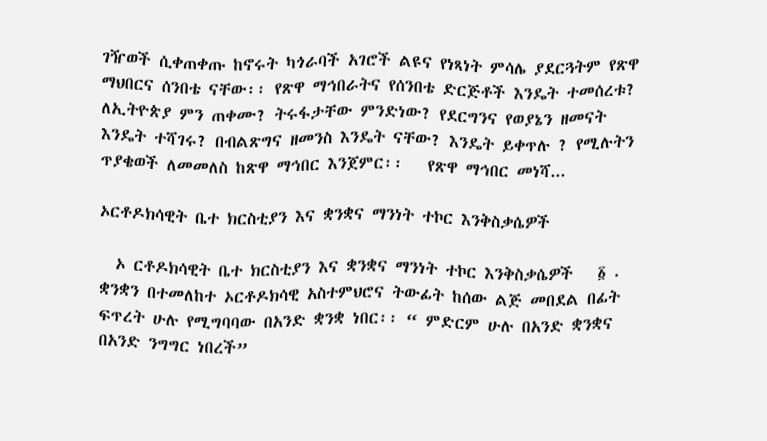ገዥወች ሲቀጠቀጡ ከኖሩት ካጎራባች አገሮች ልዩና የነጻነት ምሳሌ ያደርጓትም የጽዋ ማህበርና ሰንበቴ ናቸው፡፡ የጽዋ ማኅበራትና የሰንበቴ ድርጅቶች እንዴት ተመሰረቱ? ለኢትዮጵያ ምን ጠቀሙ? ትሩፋታቸው ምንድነው? የደርግንና የወያኔን ዘመናት እንዴት ተሻገሩ? በብልጽግና ዘመንስ እንዴት ናቸው? እንዴት ይቀጥሉ ? የሚሉትን ጥያቄወች ለመመለስ ከጽዋ ማኅበር እንጀምር፡፡   የጽዋ ማኅበር መነሻ...

ኦርቶዶክሳዊት ቤተ ክርስቲያን እና ቋንቋና ማንነት ተኮር እንቅስቃሴዎች

  ኦ ርቶዶክሳዊት ቤተ ክርስቲያን እና ቋንቋና ማንነት ተኮር እንቅስቃሴዎች   ፩ . ቋንቋን በተመለከተ ኦርቶዶክሳዊ አስተምህሮና ትውፊት ከሰው ልጅ መበደል በፊት ፍጥረት ሁሉ የሚግባባው በአንድ ቋንቋ ነበር፡፡ “ ምድርም ሁሉ በአንድ ቋንቋና በአንድ ንግግር ነበረች”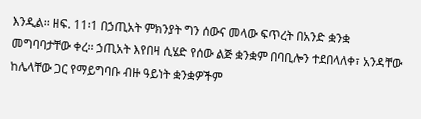እንዲል፡፡ ዘፍ. 11፡1 በኃጢአት ምክንያት ግን ሰውና መላው ፍጥረት በአንድ ቋንቋ መግባባታቸው ቀረ፡፡ ኃጢአት እየበዛ ሲሄድ የሰው ልጅ ቋንቋም በባቢሎን ተደበላለቀ፣ አንዳቸው ከሌላቸው ጋር የማይግባቡ ብዙ ዓይነት ቋንቋዎችም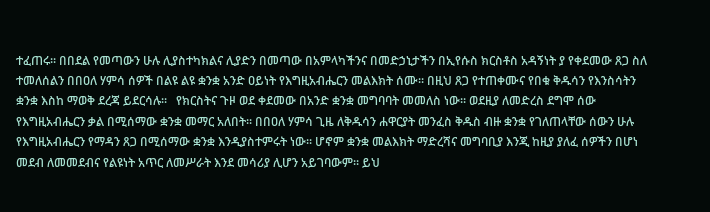ተፈጠሩ፡፡ በበደል የመጣውን ሁሉ ሊያስተካክልና ሊያድን በመጣው በአምላካችንና በመድኃኒታችን በኢየሱስ ክርስቶስ አዳኝነት ያ የቀደመው ጸጋ ስለ ተመለሰልን በበዐለ ሃምሳ ሰዎች በልዩ ልዩ ቋንቋ አንድ ዐይነት የእግዚአብሔርን መልእክት ሰሙ፡፡ በዚህ ጸጋ የተጠቀሙና የበቁ ቅዱሳን የእንስሳትን ቋንቋ እስከ ማወቅ ደረጃ ይደርሳሉ፡፡   የክርስትና ጉዞ ወደ ቀደመው በአንድ ቋንቋ መግባባት መመለስ ነው፡፡ ወደዚያ ለመድረስ ደግሞ ሰው የእግዚአብሔርን ቃል በሚሰማው ቋንቋ መማር አለበት፡፡ በበዐለ ሃምሳ ጊዜ ለቅዱሳን ሐዋርያት መንፈስ ቅዱስ ብዙ ቋንቋ የገለጠላቸው ሰውን ሁሉ የእግዚአብሔርን የማዳን ጸጋ በሚሰማው ቋንቋ እንዲያስተምሩት ነው፡፡ ሆኖም ቋንቋ መልእክት ማድረሻና መግባቢያ እንጂ ከዚያ ያለፈ ሰዎችን በሆነ መደብ ለመመደብና የልዩነት አጥር ለመሥራት እንደ መሳሪያ ሊሆን አይገባውም፡፡ ይህ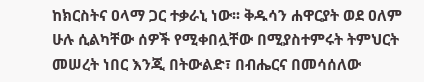ከክርስትና ዐላማ ጋር ተቃራኒ ነው፡፡ ቅዱሳን ሐዋርያት ወደ ዐለም ሁሉ ሲልካቸው ሰዎች የሚቀበሏቸው በሚያስተምሩት ትምህርት መሠረት ነበር እንጂ በትውልድ፣ በብሔርና በመሳሰለው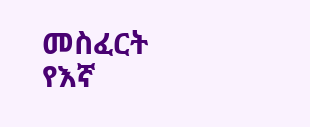መስፈርት የእኛ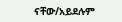ናቸው/አይደሉም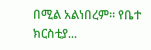በሚል አልነበረም፡፡ የቤተ ክርስቲያ...